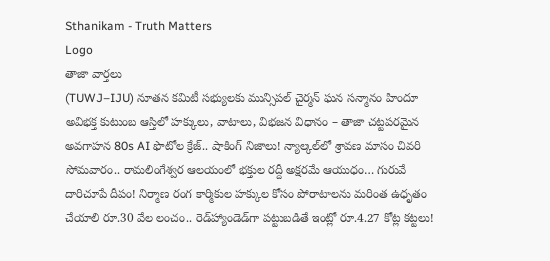Sthanikam - Truth Matters
Logo
తాజా వార్తలు
(TUWJ–IJU) నూతన కమిటీ సభ్యులకు మున్సిపల్ చైర్మన్ ఘన సన్మానం హిందూ అవిభక్త కుటుంబ ఆస్తిలో హక్కులు, వాటాలు, విభజన విధానం – తాజా చట్టపరమైన అవగాహన 80s AI ఫొటోల క్రేజ్.. షాకింగ్ నిజాలు! న్యాల్కల్‌లో శ్రావణ మాసం చివరి సోమవారం.. రామలింగేశ్వర ఆలయంలో భక్తుల రద్దీ అక్షరమే ఆయుధం… గురువే దారిచూపే దీపం! నిర్మాణ రంగ కార్మికుల హక్కుల కోసం పోరాటాలను మరింత ఉధృతం చేయాలి రూ.30 వేల లంచం.. రెడ్‌హ్యాండెడ్‌గా పట్టుబడితే ఇంట్లో రూ.4.27 కోట్ల కట్టలు!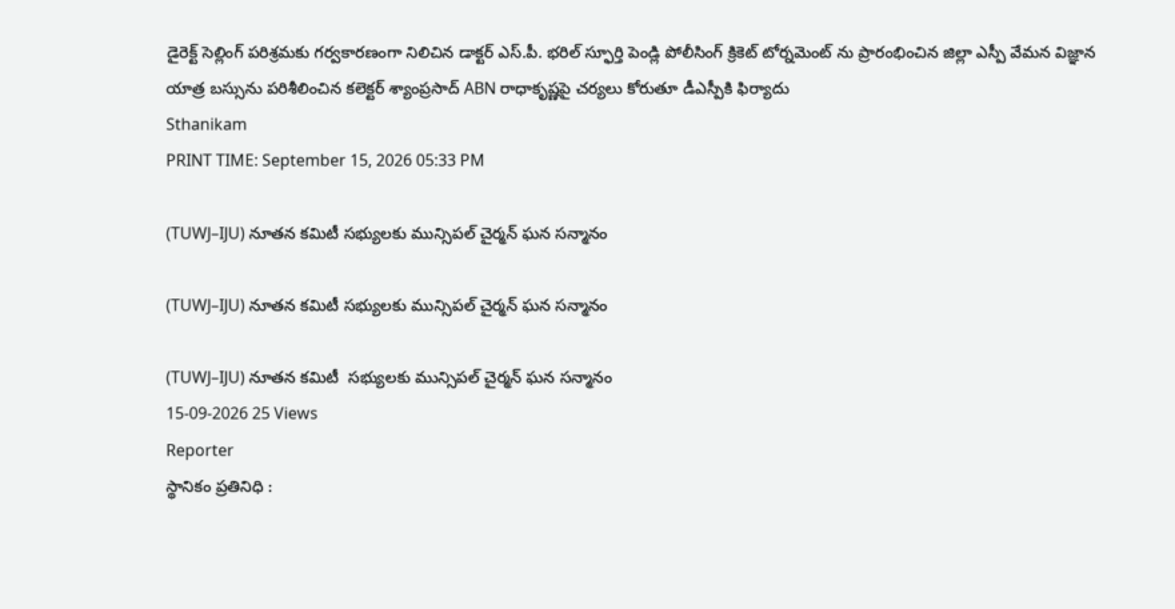డైరెక్ట్ సెల్లింగ్ పరిశ్రమకు గర్వకారణంగా నిలిచిన డాక్టర్ ఎస్.పీ. భరిల్ స్ఫూర్తి పెండ్లి పోలీసింగ్ క్రికెట్ టోర్నమెంట్ ను ప్రారంభించిన జిల్లా ఎస్పీ వేమన విజ్ఞాన యాత్ర బస్సును పరిశీలించిన కలెక్టర్ శ్యాంప్రసాద్ ABN రాధాకృష్ణపై చర్యలు కోరుతూ డీఎస్పీకి ఫిర్యాదు
Sthanikam
PRINT TIME: September 15, 2026 05:33 PM

(TUWJ–IJU) నూతన కమిటీ సభ్యులకు మున్సిపల్ చైర్మన్ ఘన సన్మానం

(TUWJ–IJU) నూతన కమిటీ సభ్యులకు మున్సిపల్ చైర్మన్ ఘన సన్మానం

(TUWJ–IJU) నూతన కమిటీ  సభ్యులకు మున్సిపల్ చైర్మన్ ఘన సన్మానం
15-09-2026 25 Views
Reporter
స్థానికం ప్రతినిధి :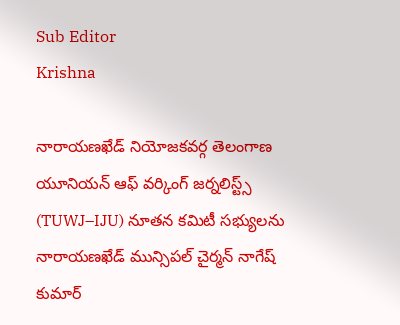Sub Editor
Krishna

నారాయణఖేడ్ నియోజకవర్గ తెలంగాణ యూనియన్ ఆఫ్ వర్కింగ్ జర్నలిస్ట్స్ (TUWJ–IJU) నూతన కమిటీ సభ్యులను నారాయణఖేడ్ మున్సిపల్ చైర్మన్ నాగేష్ కుమార్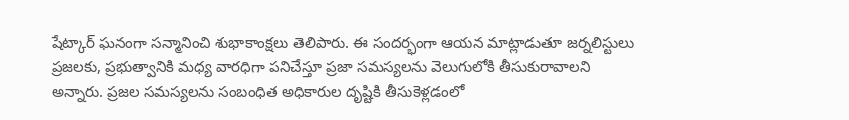షేట్కార్ ఘనంగా సన్మానించి శుభాకాంక్షలు తెలిపారు. ఈ సందర్భంగా ఆయన మాట్లాడుతూ జర్నలిస్టులు ప్రజలకు, ప్రభుత్వానికి మధ్య వారధిగా పనిచేస్తూ ప్రజా సమస్యలను వెలుగులోకి తీసుకురావాలని అన్నారు. ప్రజల సమస్యలను సంబంధిత అధికారుల దృష్టికి తీసుకెళ్లడంలో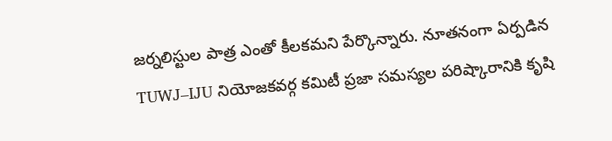జర్నలిస్టుల పాత్ర ఎంతో కీలకమని పేర్కొన్నారు. నూతనంగా ఏర్పడిన TUWJ–IJU నియోజకవర్గ కమిటీ ప్రజా సమస్యల పరిష్కారానికి కృషి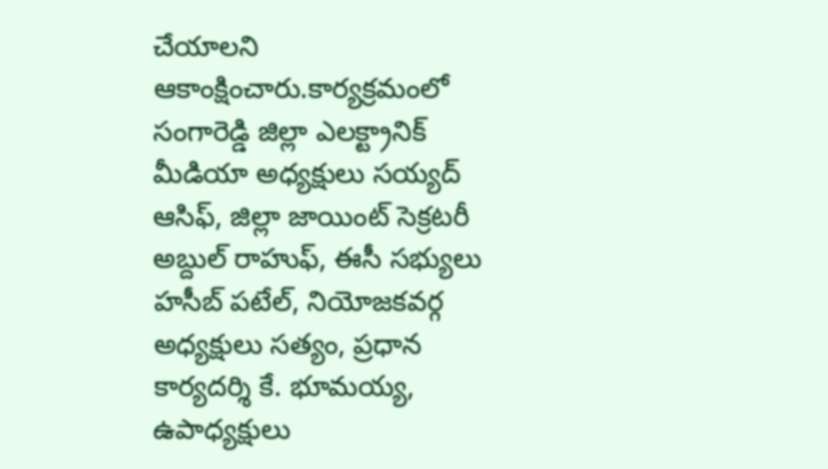చేయాలని ఆకాంక్షించారు.కార్యక్రమంలో సంగారెడ్డి జిల్లా ఎలక్ట్రానిక్ మీడియా అధ్యక్షులు సయ్యద్ ఆసిఫ్, జిల్లా జాయింట్ సెక్రటరీ అబ్దుల్ రాహుఫ్, ఈసీ సభ్యులు హసీబ్ పటేల్, నియోజకవర్గ అధ్యక్షులు సత్యం, ప్రధాన కార్యదర్శి కే. భూమయ్య, ఉపాధ్యక్షులు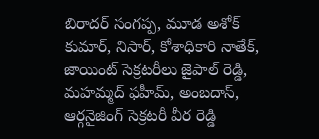బిరాదర్ సంగప్ప, మూడ అశోక్ కుమార్, నిసార్, కోశాధికారి నాతేక్, జాయింట్ సెక్రటరీలు జైపాల్ రెడ్డి, మహమ్మద్ ఫహీమ్, అంబదాస్, ఆర్గనైజింగ్ సెక్రటరీ వీర రెడ్డి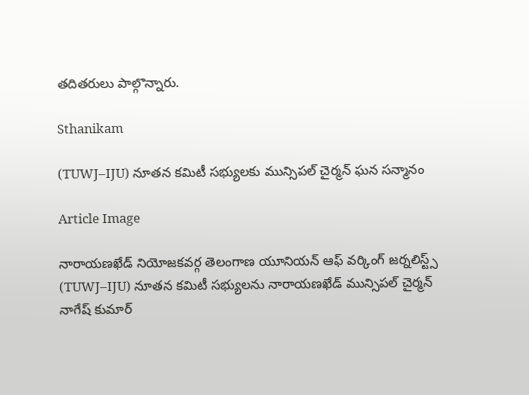తదితరులు పాల్గొన్నారు.

Sthanikam

(TUWJ–IJU) నూతన కమిటీ సభ్యులకు మున్సిపల్ చైర్మన్ ఘన సన్మానం

Article Image

నారాయణఖేడ్ నియోజకవర్గ తెలంగాణ యూనియన్ ఆఫ్ వర్కింగ్ జర్నలిస్ట్స్ (TUWJ–IJU) నూతన కమిటీ సభ్యులను నారాయణఖేడ్ మున్సిపల్ చైర్మన్ నాగేష్ కుమార్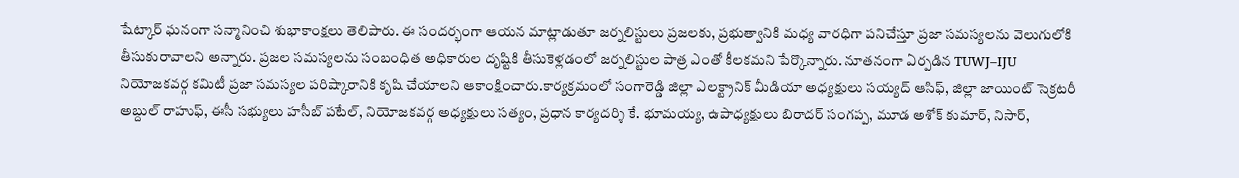షేట్కార్ ఘనంగా సన్మానించి శుభాకాంక్షలు తెలిపారు. ఈ సందర్భంగా ఆయన మాట్లాడుతూ జర్నలిస్టులు ప్రజలకు, ప్రభుత్వానికి మధ్య వారధిగా పనిచేస్తూ ప్రజా సమస్యలను వెలుగులోకి తీసుకురావాలని అన్నారు. ప్రజల సమస్యలను సంబంధిత అధికారుల దృష్టికి తీసుకెళ్లడంలో జర్నలిస్టుల పాత్ర ఎంతో కీలకమని పేర్కొన్నారు. నూతనంగా ఏర్పడిన TUWJ–IJU నియోజకవర్గ కమిటీ ప్రజా సమస్యల పరిష్కారానికి కృషి చేయాలని ఆకాంక్షించారు.కార్యక్రమంలో సంగారెడ్డి జిల్లా ఎలక్ట్రానిక్ మీడియా అధ్యక్షులు సయ్యద్ ఆసిఫ్, జిల్లా జాయింట్ సెక్రటరీ అబ్దుల్ రాహుఫ్, ఈసీ సభ్యులు హసీబ్ పటేల్, నియోజకవర్గ అధ్యక్షులు సత్యం, ప్రధాన కార్యదర్శి కే. భూమయ్య, ఉపాధ్యక్షులు బిరాదర్ సంగప్ప, మూడ అశోక్ కుమార్, నిసార్,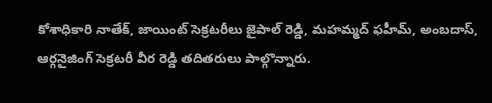కోశాధికారి నాతేక్, జాయింట్ సెక్రటరీలు జైపాల్ రెడ్డి, మహమ్మద్ ఫహీమ్, అంబదాస్, ఆర్గనైజింగ్ సెక్రటరీ వీర రెడ్డి తదితరులు పాల్గొన్నారు.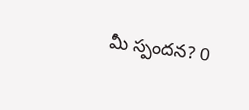మీ స్పందన? 0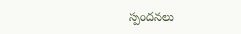స్పందనలు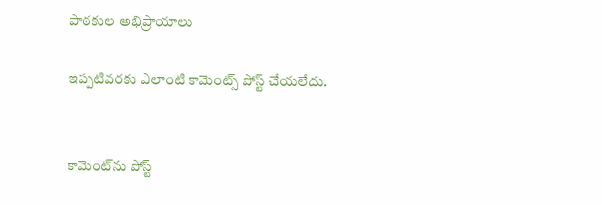పాఠకుల అభిప్రాయాలు

ఇప్పటివరకు ఎలాంటి కామెంట్స్ పోస్ట్ చేయలేదు.


కామెంట్‌ను పోస్ట్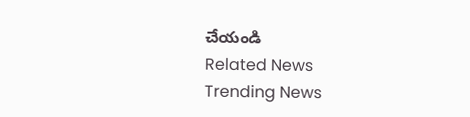చేయండి
Related News
Trending News